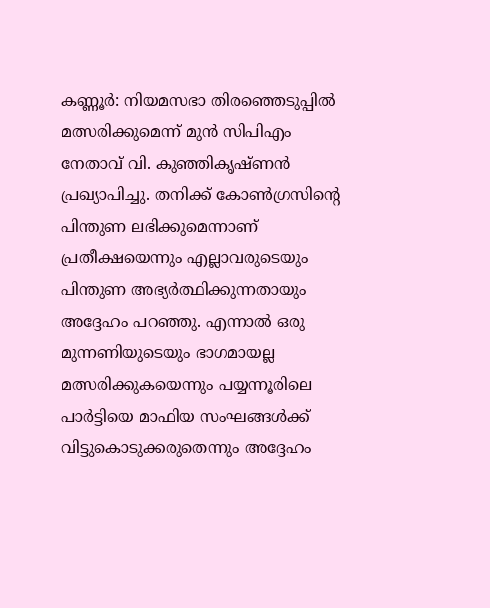കണ്ണൂർ: നിയമസഭാ തിരഞ്ഞെടുപ്പിൽ മത്സരിക്കുമെന്ന് മുൻ സിപിഎം നേതാവ് വി. കുഞ്ഞികൃഷ്ണൻ പ്രഖ്യാപിച്ചു. തനിക്ക് കോൺഗ്രസിന്റെ പിന്തുണ ലഭിക്കുമെന്നാണ് പ്രതീക്ഷയെന്നും എല്ലാവരുടെയും പിന്തുണ അഭ്യർത്ഥിക്കുന്നതായും അദ്ദേഹം പറഞ്ഞു. എന്നാൽ ഒരു മുന്നണിയുടെയും ഭാഗമായല്ല മത്സരിക്കുകയെന്നും പയ്യന്നൂരിലെ പാർട്ടിയെ മാഫിയ സംഘങ്ങൾക്ക് വിട്ടുകൊടുക്കരുതെന്നും അദ്ദേഹം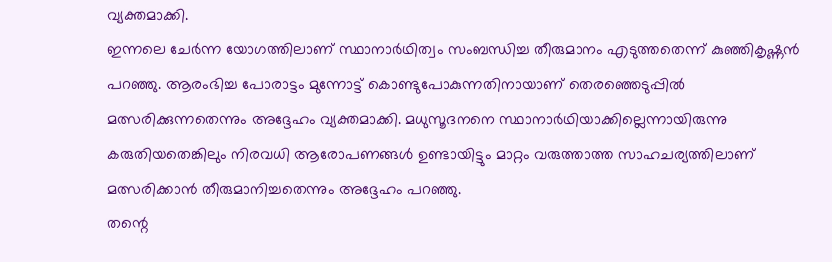വ്യക്തമാക്കി.
ഇന്നലെ ചേർന്ന യോഗത്തിലാണ് സ്ഥാനാർഥിത്വം സംബന്ധിച്ച തീരുമാനം എടുത്തതെന്ന് കുഞ്ഞികൃഷ്ണൻ പറഞ്ഞു. ആരംഭിച്ച പോരാട്ടം മുന്നോട്ട് കൊണ്ടുപോകുന്നതിനായാണ് തെരഞ്ഞെടുപ്പിൽ മത്സരിക്കുന്നതെന്നും അദ്ദേഹം വ്യക്തമാക്കി. മധുസൂദനനെ സ്ഥാനാർഥിയാക്കില്ലെന്നായിരുന്നു കരുതിയതെങ്കിലും നിരവധി ആരോപണങ്ങൾ ഉണ്ടായിട്ടും മാറ്റം വരുത്താത്ത സാഹചര്യത്തിലാണ് മത്സരിക്കാൻ തീരുമാനിച്ചതെന്നും അദ്ദേഹം പറഞ്ഞു.
തന്റെ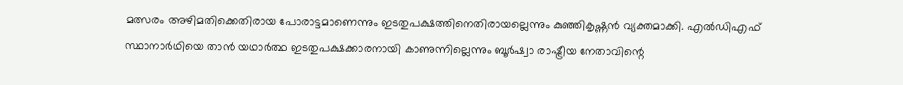മത്സരം അഴിമതിക്കെതിരായ പോരാട്ടമാണെന്നും ഇടതുപക്ഷത്തിനെതിരായല്ലെന്നും കുഞ്ഞികൃഷ്ണൻ വ്യക്തമാക്കി. എൽഡിഎഫ് സ്ഥാനാർഥിയെ താൻ യഥാർത്ഥ ഇടതുപക്ഷക്കാരനായി കാണുന്നില്ലെന്നും ബൂർഷ്വാ രാഷ്ട്രീയ നേതാവിന്റെ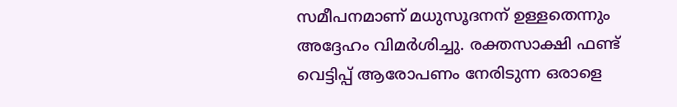സമീപനമാണ് മധുസൂദനന് ഉള്ളതെന്നും അദ്ദേഹം വിമർശിച്ചു. രക്തസാക്ഷി ഫണ്ട് വെട്ടിപ്പ് ആരോപണം നേരിടുന്ന ഒരാളെ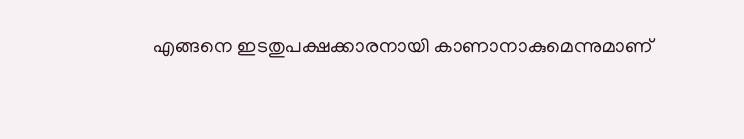എങ്ങനെ ഇടതുപക്ഷക്കാരനായി കാണാനാകുമെന്നുമാണ്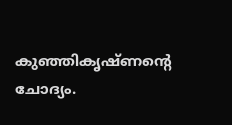കുഞ്ഞികൃഷ്ണന്റെ ചോദ്യം.